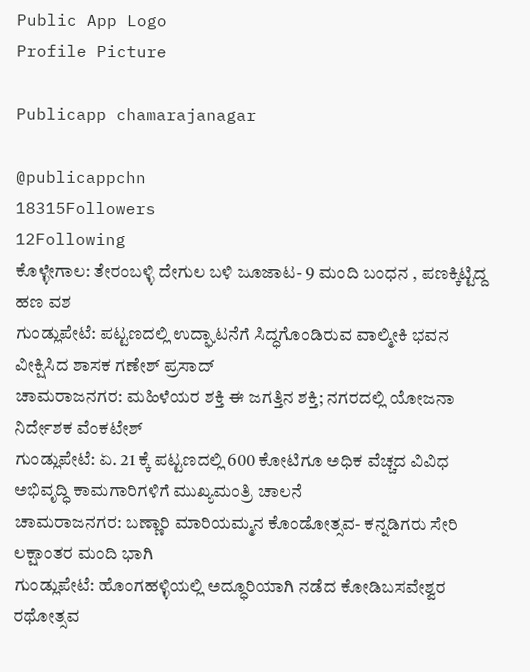Public App Logo
Profile Picture

Publicapp chamarajanagar

@publicappchn
18315Followers
12Following
ಕೊಳ್ಳೇಗಾಲ: ತೇರಂಬಳ್ಳಿ ದೇಗುಲ‌ ಬಳಿ ಜೂಜಾಟ- 9 ಮಂದಿ ಬಂಧನ , ಪಣಕ್ಕಿಟ್ಟಿದ್ದ ಹಣ ವಶ
ಗುಂಡ್ಲುಪೇಟೆ: ಪಟ್ಟಣದಲ್ಲಿ ಉದ್ಘಾಟನೆಗೆ ಸಿದ್ಧಗೊಂಡಿರುವ ವಾಲ್ಮೀಕಿ ಭವನ ವೀಕ್ಷಿಸಿದ ಶಾಸಕ ಗಣೇಶ್ ಪ್ರಸಾದ್
ಚಾಮರಾಜನಗರ: ಮಹಿಳೆಯರ ಶಕ್ತಿ ಈ ಜಗತ್ತಿನ ಶಕ್ತಿ; ನಗರದಲ್ಲಿ ಯೋಜನಾ ನಿರ್ದೇಶಕ ವೆಂಕಟೇಶ್
ಗುಂಡ್ಲುಪೇಟೆ: ಏ. 21 ಕ್ಕೆ ಪಟ್ಟಣದಲ್ಲಿ 600 ಕೋಟಿಗೂ ಅಧಿಕ ವೆಚ್ಚದ ವಿವಿಧ ಅಭಿವೃದ್ಧಿ ಕಾಮಗಾರಿಗಳಿಗೆ ಮುಖ್ಯಮಂತ್ರಿ ಚಾಲನೆ
ಚಾಮರಾಜನಗರ: ಬಣ್ಣಾರಿ ಮಾರಿಯಮ್ಮನ ಕೊಂಡೋತ್ಸವ- ಕನ್ನಡಿಗರು ಸೇರಿ ಲಕ್ಷಾಂತರ ಮಂದಿ ಭಾಗಿ
ಗುಂಡ್ಲುಪೇಟೆ: ಹೊಂಗಹಳ್ಳಿಯಲ್ಲಿ ಅದ್ಧೂರಿಯಾಗಿ ನಡೆದ ಕೋಡಿಬಸವೇಶ್ವರ ರಥೋತ್ಸವ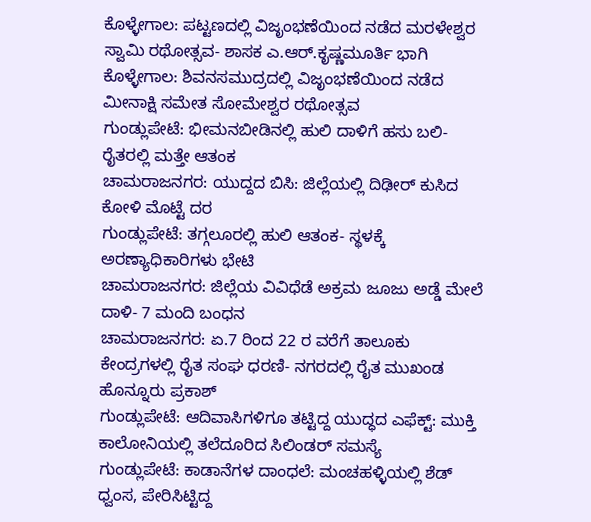ಕೊಳ್ಳೇಗಾಲ: ಪಟ್ಟಣದಲ್ಲಿ ವಿಜೃಂಭಣೆಯಿಂದ ನಡೆದ ಮರಳೇಶ್ವರ ಸ್ವಾಮಿ ರಥೋತ್ಸವ- ಶಾಸಕ ಎ.ಆರ್.ಕೃಷ್ಣಮೂರ್ತಿ ಭಾಗಿ
ಕೊಳ್ಳೇಗಾಲ: ಶಿವನಸಮುದ್ರದಲ್ಲಿ ವಿಜೃಂಭಣೆಯಿಂದ ನಡೆದ ಮೀನಾಕ್ಷಿ ಸಮೇತ ಸೋಮೇಶ್ವರ ರಥೋತ್ಸವ
ಗುಂಡ್ಲುಪೇಟೆ: ಭೀಮನಬೀಡಿನಲ್ಲಿ ಹುಲಿ ದಾಳಿಗೆ ಹಸು ಬಲಿ-  ರೈತರಲ್ಲಿ ಮತ್ತೇ ಆತಂಕ
ಚಾಮರಾಜನಗರ: ಯುದ್ದದ ಬಿಸಿ: ಜಿಲ್ಲೆಯಲ್ಲಿ ದಿಢೀರ್ ಕುಸಿದ ಕೋಳಿ ಮೊಟ್ಟೆ ದರ
ಗುಂಡ್ಲುಪೇಟೆ: ತಗ್ಗಲೂರಲ್ಲಿ ಹುಲಿ ಆತಂಕ- ಸ್ಥಳಕ್ಕೆ ಅರಣ್ಯಾಧಿಕಾರಿಗಳು ಭೇಟಿ
ಚಾಮರಾಜನಗರ: ಜಿಲ್ಲೆಯ ವಿವಿಧೆಡೆ ಅಕ್ರಮ ಜೂಜು ಅಡ್ಡೆ ಮೇಲೆ ದಾಳಿ- 7 ಮಂದಿ ಬಂಧನ
ಚಾಮರಾಜನಗರ: ಏ.7 ರಿಂದ 22 ರ ವರೆಗೆ ತಾಲೂಕು ಕೇಂದ್ರಗಳಲ್ಲಿ ರೈತ ಸಂಘ ಧರಣಿ- ನಗರದಲ್ಲಿ ರೈತ ಮುಖಂಡ ಹೊನ್ನೂರು ಪ್ರಕಾಶ್
ಗುಂಡ್ಲುಪೇಟೆ: ಆದಿವಾಸಿಗಳಿಗೂ ತಟ್ಟಿದ್ದ ಯುದ್ಧದ ಎಫೆಕ್ಟ್: ಮುಕ್ತಿ ಕಾಲೋನಿಯಲ್ಲಿ ತಲೆದೂರಿದ ಸಿಲಿಂಡರ್ ಸಮಸ್ಯೆ
ಗುಂಡ್ಲುಪೇಟೆ: ಕಾಡಾನೆಗಳ ದಾಂಧಲೆ: ಮಂಚಹಳ್ಳಿಯಲ್ಲಿ ಶೆಡ್ ಧ್ವಂಸ, ಪೇರಿಸಿಟ್ಟಿದ್ದ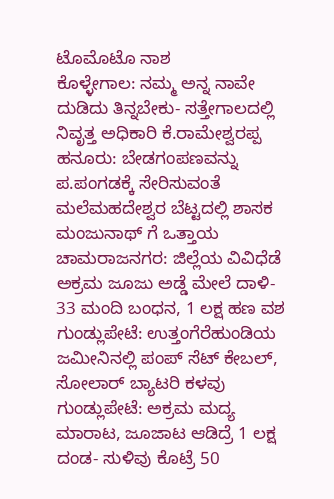ಟೊಮೊಟೊ ನಾಶ
ಕೊಳ್ಳೇಗಾಲ: ನಮ್ಮ ಅನ್ನ ನಾವೇ ದುಡಿದು ತಿನ್ನಬೇಕು- ಸತ್ತೇಗಾಲದಲ್ಲಿ ನಿವೃತ್ತ ಅಧಿಕಾರಿ ಕೆ.ರಾಮೇಶ್ವರಪ್ಪ
ಹನೂರು: ಬೇಡಗಂಪಣವನ್ನು ಪ.ಪಂಗಡಕ್ಕೆ ಸೇರಿಸುವಂತೆ ಮಲೆಮಹದೇಶ್ವರ ಬೆಟ್ಟದಲ್ಲಿ ಶಾಸಕ ಮಂಜುನಾಥ್ ಗೆ ಒತ್ತಾಯ
ಚಾಮರಾಜನಗರ: ಜಿಲ್ಲೆಯ ವಿವಿಧೆಡೆ ಅಕ್ರಮ ಜೂಜು ಅಡ್ಡೆ ಮೇಲೆ ದಾಳಿ- 33 ಮಂದಿ ಬಂಧನ, 1 ಲಕ್ಷ ಹಣ ವಶ
ಗುಂಡ್ಲುಪೇಟೆ: ಉತ್ತಂಗೆರೆಹುಂಡಿಯ ಜಮೀನಿನಲ್ಲಿ ಪಂಪ್ ಸೆಟ್ ಕೇಬಲ್, ಸೋಲಾರ್ ಬ್ಯಾಟರಿ ಕಳವು
ಗುಂಡ್ಲುಪೇಟೆ: ಅಕ್ರಮ ಮದ್ಯ ಮಾರಾಟ, ಜೂಜಾಟ ಆಡಿದ್ರೆ 1 ಲಕ್ಷ ದಂಡ- ಸುಳಿವು ಕೊಟ್ರೆ 50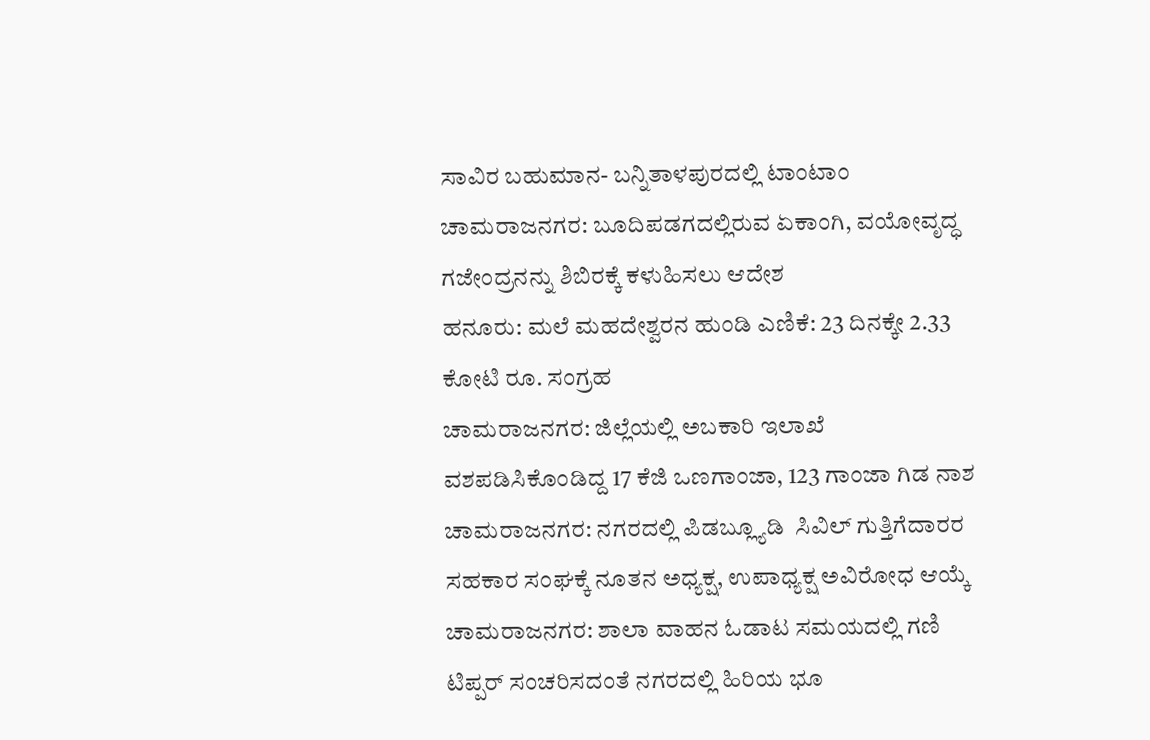ಸಾವಿರ ಬಹುಮಾನ- ಬನ್ನಿತಾಳಪುರದಲ್ಲಿ ಟಾಂಟಾಂ
ಚಾಮರಾಜನಗರ: ಬೂದಿಪಡಗದಲ್ಲಿರುವ ಏಕಾಂಗಿ, ವಯೋವೃದ್ಧ ಗಜೇಂದ್ರನನ್ನು ಶಿಬಿರಕ್ಕೆ ಕಳುಹಿಸಲು ಆದೇಶ
ಹನೂರು: ಮಲೆ ಮಹದೇಶ್ವರನ ಹುಂಡಿ‌ ಎಣಿಕೆ: 23 ದಿನಕ್ಕೇ 2.33 ಕೋಟಿ‌ ರೂ. ಸಂಗ್ರಹ
ಚಾಮರಾಜನಗರ: ಜಿಲ್ಲೆಯಲ್ಲಿ ‌ಅಬಕಾರಿ ಇಲಾಖೆ ವಶಪಡಿಸಿಕೊಂಡಿದ್ದ 17 ಕೆಜಿ ಒಣಗಾಂಜಾ, 123 ಗಾಂಜಾ ಗಿಡ ನಾಶ
ಚಾಮರಾಜನಗರ: ನಗರದಲ್ಲಿ ಪಿಡಬ್ಲ್ಯೂಡಿ  ಸಿವಿಲ್ ಗುತ್ತಿಗೆದಾರರ ಸಹಕಾರ ಸಂಘಕ್ಕೆ ನೂತನ ಅಧ್ಯಕ್ಷ, ಉಪಾಧ್ಯಕ್ಷ ಅವಿರೋಧ ಆಯ್ಕೆ
ಚಾಮರಾಜನಗರ: ಶಾಲಾ ವಾಹನ ಓಡಾಟ ಸಮಯದಲ್ಲಿ ಗಣಿ ಟಿಪ್ಪರ್ ಸಂಚರಿಸದಂತೆ ನಗರದಲ್ಲಿ ಹಿರಿಯ ಭೂ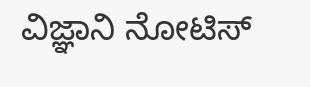ವಿಜ್ಞಾನಿ ನೋಟಿಸ್